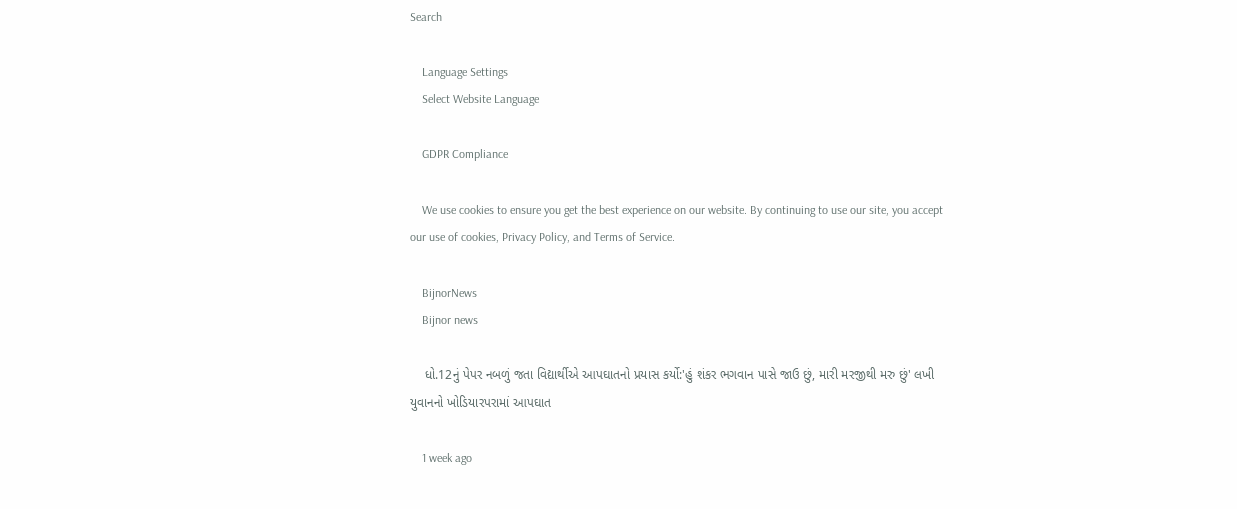Search

    Language Settings
    Select Website Language

    GDPR Compliance

    We use cookies to ensure you get the best experience on our website. By continuing to use our site, you accept our use of cookies, Privacy Policy, and Terms of Service.

    BijnorNews
    Bijnor news

    ધો.12નું પેપર નબળું જતા વિદ્યાર્થીએ આપઘાતનો પ્રયાસ કર્યો:'હું શંકર ભગવાન પાસે જાઉ છું, મારી મરજીથી મરુ છું' લખી યુવાનનો ખોડિયારપરામાં આપઘાત

    1 week ago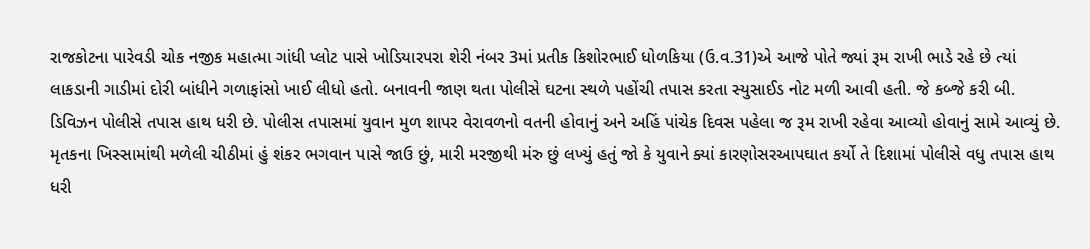રાજકોટના પારેવડી ચોક નજીક મહાત્મા ગાંધી પ્લોટ પાસે ખોડિયારપરા શેરી નંબર 3માં પ્રતીક કિશોરભાઈ ધોળકિયા (ઉ.વ.31)એ આજે પોતે જ્યાં રૂમ રાખી ભાડે રહે છે ત્યાં લાકડાની ગાડીમાં દોરી બાંધીને ગળાફાંસો ખાઈ લીધો હતો. બનાવની જાણ થતા પોલીસે ઘટના સ્થળે પહોંચી તપાસ કરતા સ્યુસાઈડ નોટ મળી આવી હતી. જે કબ્જે કરી બી. ડિવિઝન પોલીસે તપાસ હાથ ધરી છે. પોલીસ તપાસમાં યુવાન મુળ શાપર વેરાવળનો વતની હોવાનું અને અહિં પાંચેક દિવસ પહેલા જ રૂમ રાખી રહેવા આવ્યો હોવાનું સામે આવ્યું છે. મૃતકના ખિસ્સામાંથી મળેલી ચીઠીમાં હું શંકર ભગવાન પાસે જાઉ છું, મારી મરજીથી મંરુ છું લખ્યું હતું જો કે યુવાને ક્યાં કારણોસરઆપઘાત કર્યો તે દિશામાં પોલીસે વધુ તપાસ હાથ ધરી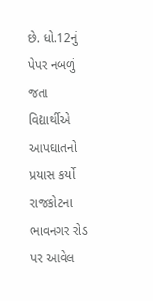છે. ધો.12નું પેપર નબળું જતા વિદ્યાર્થીએ આપઘાતનો પ્રયાસ કર્યો રાજકોટના ભાવનગર રોડ પર આવેલ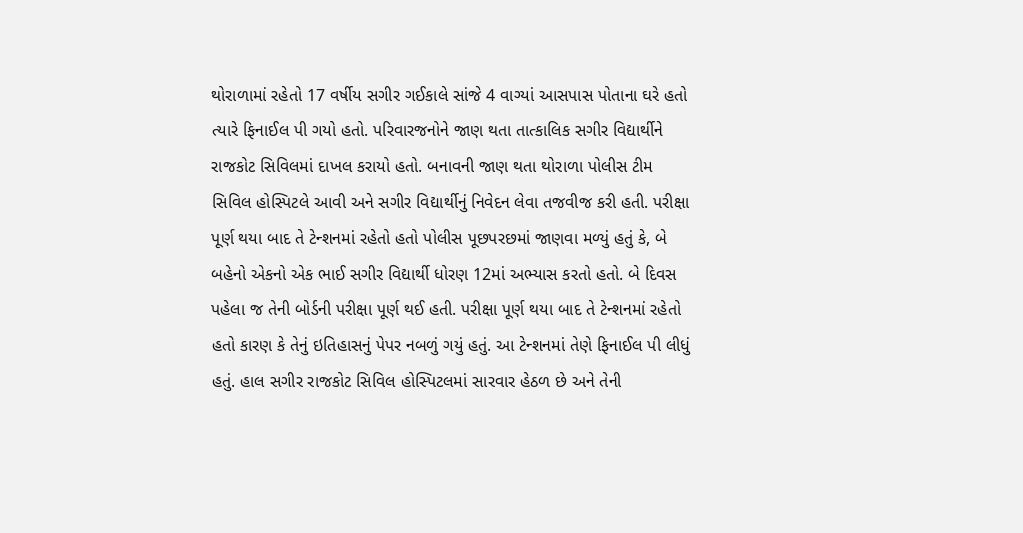થોરાળામાં રહેતો 17 વર્ષીય સગીર ગઈકાલે સાંજે 4 વાગ્યાં આસપાસ પોતાના ઘરે હતો ત્યારે ફિનાઈલ પી ગયો હતો. પરિવારજનોને જાણ થતા તાત્કાલિક સગીર વિદ્યાર્થીને રાજકોટ સિવિલમાં દાખલ કરાયો હતો. બનાવની જાણ થતા થોરાળા પોલીસ ટીમ સિવિલ હોસ્પિટલે આવી અને સગીર વિદ્યાર્થીનું નિવેદન લેવા તજવીજ કરી હતી. પરીક્ષા પૂર્ણ થયા બાદ તે ટેન્શનમાં રહેતો હતો પોલીસ પૂછપરછમાં જાણવા મળ્યું હતું કે, બે બહેનો એકનો એક ભાઈ સગીર વિદ્યાર્થી ધોરણ 12માં અભ્યાસ કરતો હતો. બે દિવસ પહેલા જ તેની બોર્ડની પરીક્ષા પૂર્ણ થઈ હતી. પરીક્ષા પૂર્ણ થયા બાદ તે ટેન્શનમાં રહેતો હતો કારણ કે તેનું ઇતિહાસનું પેપર નબળું ગયું હતું. આ ટેન્શનમાં તેણે ફિનાઈલ પી લીધું હતું. હાલ સગીર રાજકોટ સિવિલ હોસ્પિટલમાં સારવાર હેઠળ છે અને તેની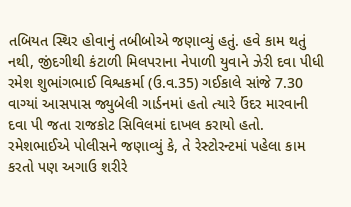તબિયત સ્થિર હોવાનું તબીબોએ જણાવ્યું હતું. હવે કામ થતું નથી, જીંદગીથી કંટાળી મિલપરાના નેપાળી યુવાને ઝેરી દવા પીધી રમેશ શુભાંગભાઈ વિશ્વકર્મા (ઉ.વ.35) ગઈકાલે સાંજે 7.30 વાગ્યાં આસપાસ જ્યુબેલી ગાર્ડનમાં હતો ત્યારે ઉંદર મારવાની દવા પી જતા રાજકોટ સિવિલમાં દાખલ કરાયો હતો. રમેશભાઈએ પોલીસને જણાવ્યું કે, તે રેસ્ટોરન્ટમાં પહેલા કામ કરતો પણ અગાઉ શરીરે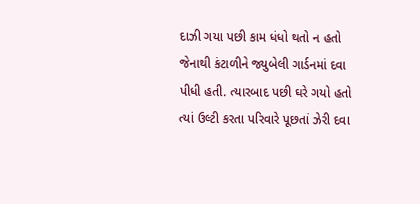દાઝી ગયા પછી કામ ધંધો થતો ન હતો જેનાથી કંટાળીને જ્યુબેલી ગાર્ડનમાં દવા પીધી હતી. ત્યારબાદ પછી ઘરે ગયો હતો ત્યાં ઉલ્ટી કરતા પરિવારે પૂછતાં ઝેરી દવા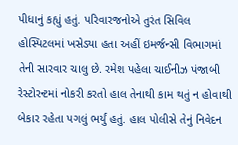પીધાનું કહ્યું હતું. પરિવારજનોએ તુરંત સિવિલ હોસ્પિટલમાં ખસેડ્યા હતા અહીં ઇમર્જન્સી વિભાગમાં તેની સારવાર ચાલુ છે. રમેશ પહેલા ચાઈનીઝ પંજાબી રેસ્ટોરન્ટમાં નોકરી કરતો હાલ તેનાથી કામ થતું ન હોવાથી બેકાર રહેતા પગલું ભર્યું હતું. હાલ પોલીસે તેનું નિવેદન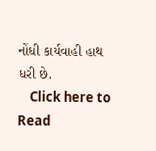નોંધી કાર્યવાહી હાથ ધરી છે.
    Click here to Read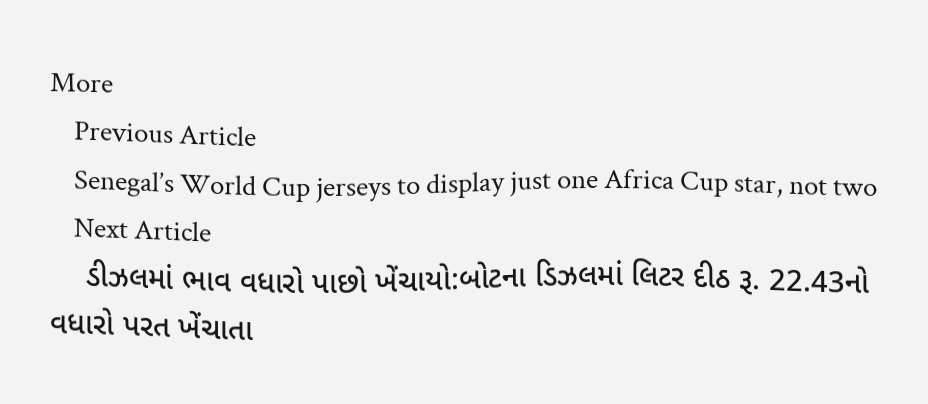More
    Previous Article
    Senegal’s World Cup jerseys to display just one Africa Cup star, not two
    Next Article
    ડીઝલમાં ભાવ વધારો પાછો ખેંચાયો:બોટના ડિઝલમાં લિટર દીઠ રૂ. 22.43નો વધારો પરત ખેંચાતા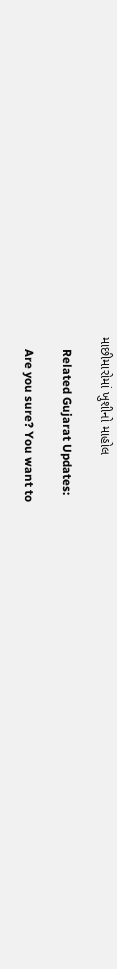માછીમારોમાં ખુશીનો માહોલ

    Related Gujarat Updates:

    Are you sure? You want to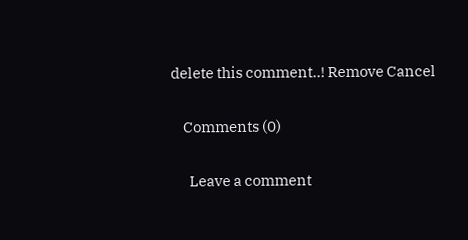delete this comment..! Remove Cancel

    Comments (0)

      Leave a comment